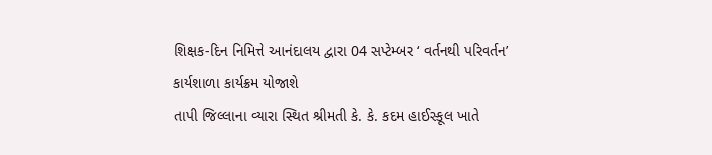શિક્ષક-દિન નિમિત્તે આનંદાલય દ્વારા 04 સપ્ટેમ્બર ‘ વર્તનથી પરિવર્તન’ કાર્યશાળા કાર્યક્રમ યોજાશે
તાપી જિલ્લાના વ્યારા સ્થિત શ્રીમતી કે. કે. કદમ હાઈસ્કૂલ ખાતે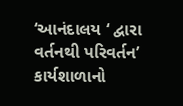‘આનંદાલય ‘ દ્વારા વર્તનથી પરિવર્તન’ કાર્યશાળાનો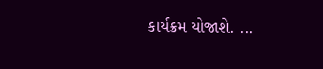કાર્યક્રમ યોજાશે. ...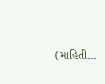(માહિતી...